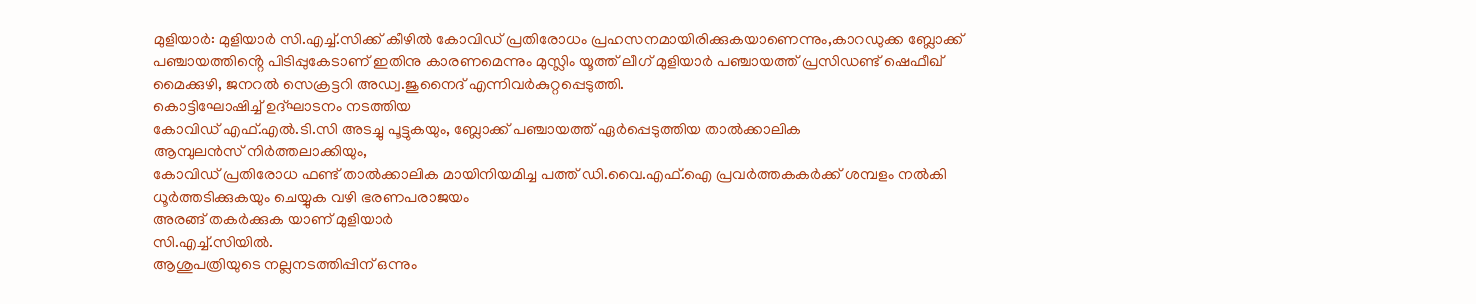മുളിയാർ: മുളിയാർ സി.എച്ച്.സിക്ക് കീഴിൽ കോവിഡ് പ്രതിരോധം പ്രഹസനമായിരിക്കുകയാണെന്നും,കാറഡുക്ക ബ്ലോക്ക് പഞ്ചായത്തിൻ്റെ പിടിപ്പുകേടാണ് ഇതിനു കാരണമെന്നും മുസ്ലിം യൂത്ത് ലീഗ് മുളിയാർ പഞ്ചായത്ത് പ്രസിഡണ്ട് ഷെഫീഖ് മൈക്കുഴി, ജനറൽ സെക്രട്ടറി അഡ്വ.ജുനൈദ് എന്നിവർകുറ്റപ്പെടുത്തി.
കൊട്ടിഘോഷിച്ച് ഉദ്ഘാടനം നടത്തിയ
കോവിഡ് എഫ്.എൽ.ടി.സി അടച്ചു പൂട്ടുകയും, ബ്ലോക്ക് പഞ്ചായത്ത് ഏർപ്പെടുത്തിയ താൽക്കാലിക
ആമ്പുലൻസ് നിർത്തലാക്കിയും,
കോവിഡ് പ്രതിരോധ ഫണ്ട് താൽക്കാലിക മായിനിയമിച്ച പത്ത് ഡി.വൈ.എഫ്.ഐ പ്രവർത്തകകർക്ക് ശമ്പളം നൽകി ധൂർത്തടിക്കുകയും ചെയ്യുക വഴി ഭരണപരാജയം
അരങ്ങ് തകർക്കുക യാണ് മുളിയാർ
സി.എച്ച്.സിയിൽ.
ആശുപത്രിയുടെ നല്ലനടത്തിപ്പിന് ഒന്നും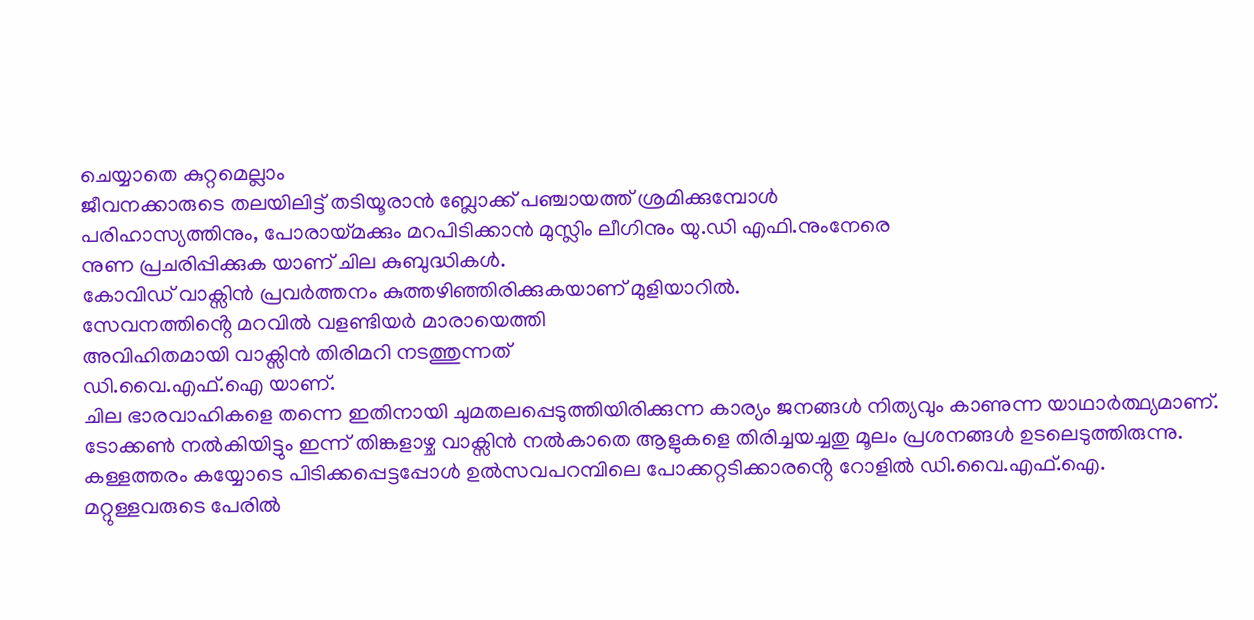ചെയ്യാതെ കുറ്റമെല്ലാം
ജീവനക്കാരുടെ തലയിലിട്ട് തടിയൂരാൻ ബ്ലോക്ക് പഞ്ചായത്ത് ശ്രമിക്കുമ്പോൾ
പരിഹാസ്യത്തിനും, പോരായ്മക്കും മറപിടിക്കാൻ മുസ്ലിം ലീഗിനും യു.ഡി എഫി.നുംനേരെ
നുണ പ്രചരിപ്പിക്കുക യാണ് ചില കുബുദ്ധികൾ.
കോവിഡ് വാക്സിൻ പ്രവർത്തനം കുത്തഴിഞ്ഞിരിക്കുകയാണ് മുളിയാറിൽ.
സേവനത്തിൻ്റെ മറവിൽ വളണ്ടിയർ മാരായെത്തി
അവിഹിതമായി വാക്സിൻ തിരിമറി നടത്തുന്നത്
ഡി.വൈ.എഫ്.ഐ യാണ്.
ചില ഭാരവാഹികളെ തന്നെ ഇതിനായി ചുമതലപ്പെടുത്തിയിരിക്കുന്ന കാര്യം ജനങ്ങൾ നിത്യവും കാണുന്ന യാഥാർത്ഥ്യമാണ്.
ടോക്കൺ നൽകിയിട്ടും ഇന്ന് തിങ്കളാഴ്ച വാക്സിൻ നൽകാതെ ആളുകളെ തിരിച്ചയച്ചതു മൂലം പ്രശനങ്ങൾ ഉടലെടുത്തിരുന്നു.
കള്ളത്തരം കയ്യോടെ പിടിക്കപ്പെട്ടപ്പോൾ ഉൽസവപറമ്പിലെ പോക്കറ്റടിക്കാരൻ്റെ റോളിൽ ഡി.വൈ.എഫ്.ഐ.
മറ്റുള്ളവരുടെ പേരിൽ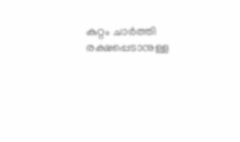കുറ്റം ചാർത്തി രക്ഷപ്പെടാനുള്ള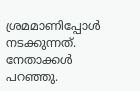ശ്രമമാണിപ്പോൾ നടക്കുന്നത്. നേതാക്കൾ പറഞ്ഞു.